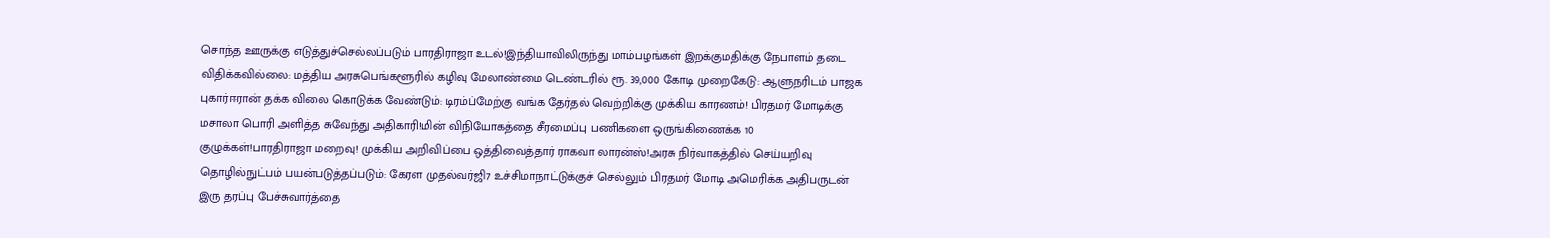சொந்த ஊருக்கு எடுத்துச்செல்லப்படும் பாரதிராஜா உடல்!இந்தியாவிலிருந்து மாம்பழங்கள் இறக்குமதிக்கு நேபாளம் தடை விதிக்கவில்லை: மத்திய அரசுபெங்களூரில் கழிவு மேலாண்மை டெண்டரில் ரூ. 39,000 கோடி முறைகேடு: ஆளுநரிடம் பாஜக புகார்ஈரான் தக்க விலை கொடுக்க வேண்டும்: டிரம்ப்மேற்கு வங்க தேர்தல் வெற்றிக்கு முக்கிய காரணம்! பிரதமர் மோடிக்கு மசாலா பொரி அளித்த சுவேந்து அதிகாரி!மின் விநியோகத்தை சீரமைப்பு பணிகளை ஒருங்கிணைக்க 10 குழுக்கள்!பாரதிராஜா மறைவு! முக்கிய அறிவிப்பை ஒத்திவைத்தார் ராகவா லாரன்ஸ்!அரசு நிர்வாகத்தில் செய்யறிவு தொழில்நுட்பம் பயன்படுத்தப்படும்: கேரள முதல்வர்ஜி7 உச்சிமாநாட்டுக்குச் செல்லும் பிரதமர் மோடி அமெரிக்க அதிபருடன் இரு தரப்பு பேச்சுவார்த்தை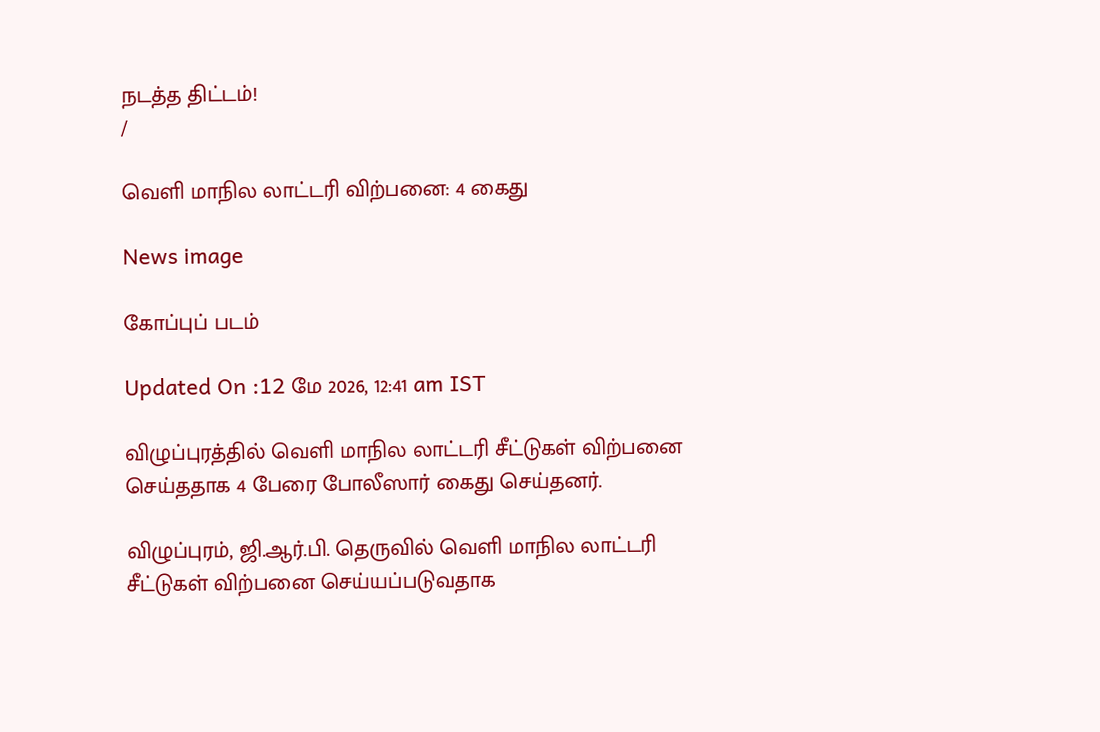நடத்த திட்டம்!
/

வெளி மாநில லாட்டரி விற்பனை: 4 கைது

News image

கோப்புப் படம்

Updated On :12 மே 2026, 12:41 am IST

விழுப்புரத்தில் வெளி மாநில லாட்டரி சீட்டுகள் விற்பனை செய்ததாக 4 பேரை போலீஸார் கைது செய்தனர்.

விழுப்புரம், ஜி.ஆர்.பி. தெருவில் வெளி மாநில லாட்டரி சீட்டுகள் விற்பனை செய்யப்படுவதாக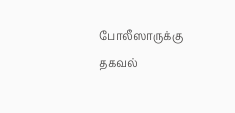போலீஸாருக்கு தகவல்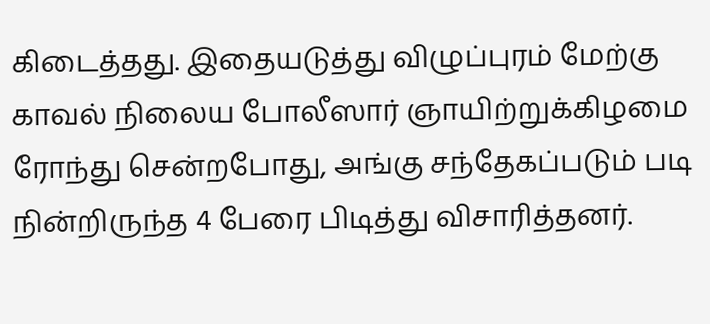கிடைத்தது. இதையடுத்து விழுப்புரம் மேற்கு காவல் நிலைய போலீஸார் ஞாயிற்றுக்கிழமை ரோந்து சென்றபோது, அங்கு சந்தேகப்படும் படி நின்றிருந்த 4 பேரை பிடித்து விசாரித்தனர்.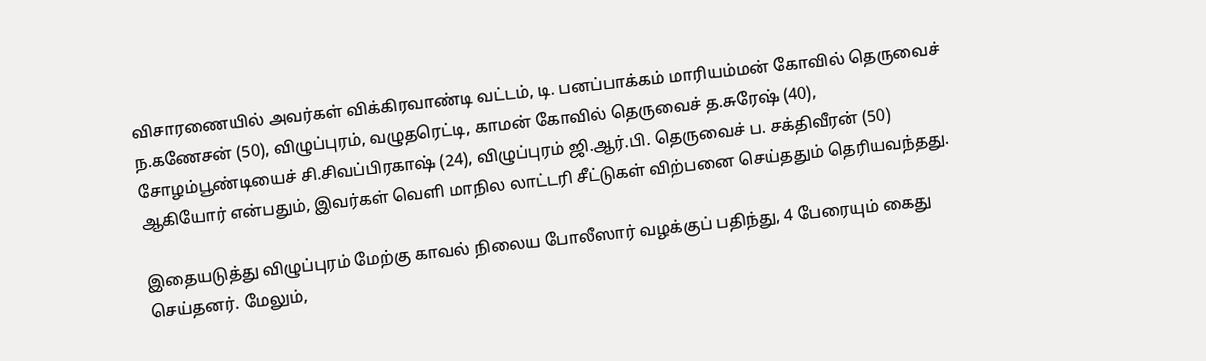விசாரணையில் அவர்கள் விக்கிரவாண்டி வட்டம், டி. பனப்பாக்கம் மாரியம்மன் கோவில் தெருவைச் ந.கணேசன் (50), விழுப்புரம், வழுதரெட்டி, காமன் கோவில் தெருவைச் த.சுரேஷ் (40), சோழம்பூண்டியைச் சி.சிவப்பிரகாஷ் (24), விழுப்புரம் ஜி.ஆர்.பி. தெருவைச் ப. சக்திவீரன் (50) ஆகியோர் என்பதும், இவர்கள் வெளி மாநில லாட்டரி சீட்டுகள் விற்பனை செய்ததும் தெரியவந்தது.

இதையடுத்து விழுப்புரம் மேற்கு காவல் நிலைய போலீஸார் வழக்குப் பதிந்து, 4 பேரையும் கைது செய்தனர். மேலும்,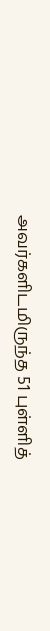அவர்களிடமிருந்த 51 புள்ளித்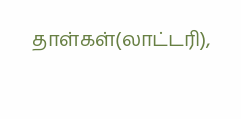தாள்கள்(லாட்டரி),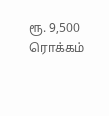ரூ. 9,500 ரொக்கம்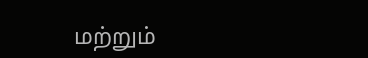மற்றும்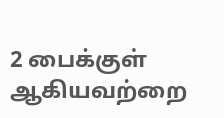2 பைக்குள் ஆகியவற்றை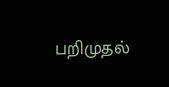பறிமுதல்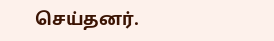செய்தனர்.